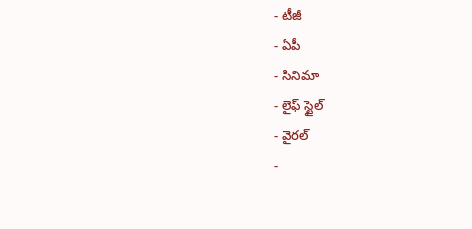- టీజీ
- ఏపీ
- సినిమా
- లైఫ్ స్టైల్
- వైరల్
-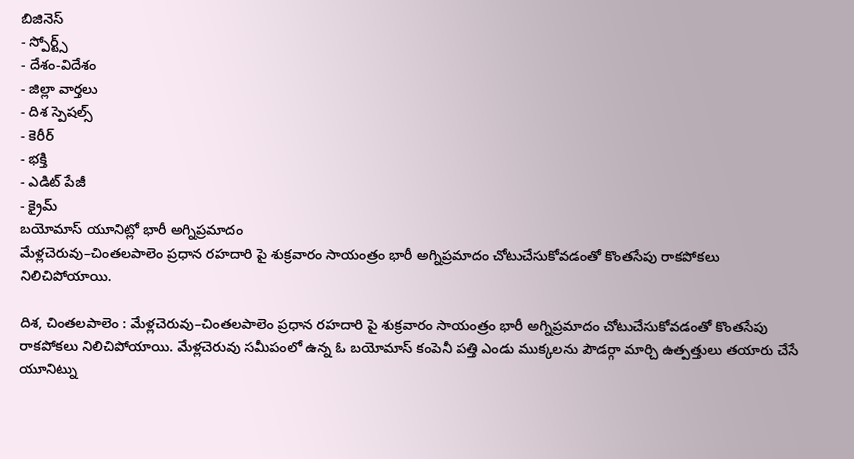బిజినెస్
- స్పోర్ట్స్
- దేశం-విదేశం
- జిల్లా వార్తలు
- దిశ స్పెషల్స్
- కెరీర్
- భక్తి
- ఎడిట్ పేజీ
- క్రైమ్
బయోమాస్ యూనిట్లో భారీ అగ్నిప్రమాదం
మేళ్లచెరువు–చింతలపాలెం ప్రధాన రహదారి పై శుక్రవారం సాయంత్రం భారీ అగ్నిప్రమాదం చోటుచేసుకోవడంతో కొంతసేపు రాకపోకలు నిలిచిపోయాయి.

దిశ, చింతలపాలెం : మేళ్లచెరువు–చింతలపాలెం ప్రధాన రహదారి పై శుక్రవారం సాయంత్రం భారీ అగ్నిప్రమాదం చోటుచేసుకోవడంతో కొంతసేపు రాకపోకలు నిలిచిపోయాయి. మేళ్లచెరువు సమీపంలో ఉన్న ఓ బయోమాస్ కంపెనీ పత్తి ఎండు ముక్కలను పౌడర్గా మార్చి ఉత్పత్తులు తయారు చేసే యూనిట్ను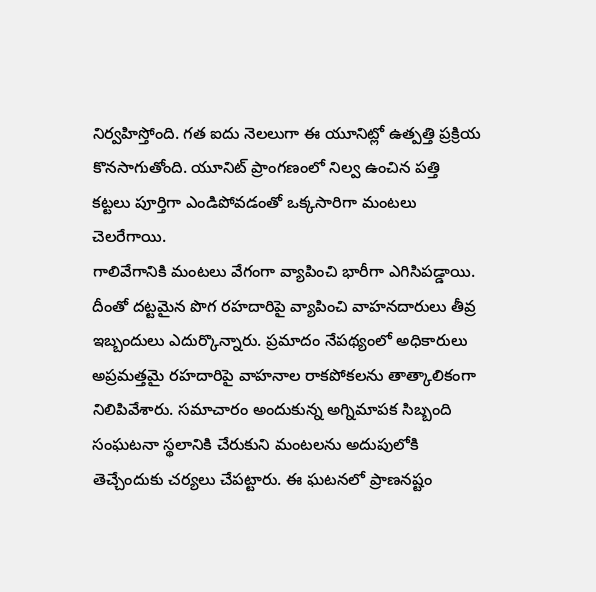నిర్వహిస్తోంది. గత ఐదు నెలలుగా ఈ యూనిట్లో ఉత్పత్తి ప్రక్రియ కొనసాగుతోంది. యూనిట్ ప్రాంగణంలో నిల్వ ఉంచిన పత్తి కట్టలు పూర్తిగా ఎండిపోవడంతో ఒక్కసారిగా మంటలు చెలరేగాయి.
గాలివేగానికి మంటలు వేగంగా వ్యాపించి భారీగా ఎగిసిపడ్డాయి. దీంతో దట్టమైన పొగ రహదారిపై వ్యాపించి వాహనదారులు తీవ్ర ఇబ్బందులు ఎదుర్కొన్నారు. ప్రమాదం నేపథ్యంలో అధికారులు అప్రమత్తమై రహదారిపై వాహనాల రాకపోకలను తాత్కాలికంగా నిలిపివేశారు. సమాచారం అందుకున్న అగ్నిమాపక సిబ్బంది సంఘటనా స్థలానికి చేరుకుని మంటలను అదుపులోకి తెచ్చేందుకు చర్యలు చేపట్టారు. ఈ ఘటనలో ప్రాణనష్టం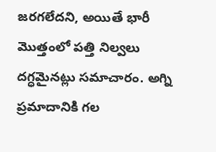జరగలేదని, అయితే భారీ మొత్తంలో పత్తి నిల్వలు దగ్ధమైనట్లు సమాచారం. అగ్ని ప్రమాదానికి గల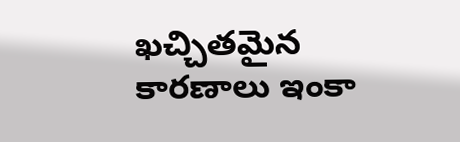ఖచ్చితమైన కారణాలు ఇంకా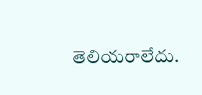తెలియరాలేదు.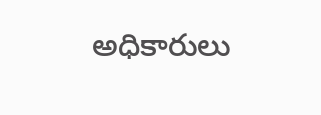అధికారులు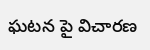ఘటన పై విచారణ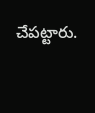చేపట్టారు.